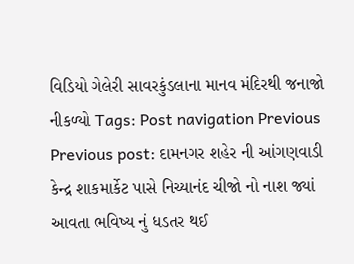વિડિયો ગેલેરી સાવરકુંડલાના માનવ મંદિરથી જનાજો નીકળ્યો Tags: Post navigation Previous Previous post: દામનગર શહેર ની આંગણવાડી કેન્દ્ર શાકમાર્કેટ પાસે નિચ્યાનંદ ચીજો નો નાશ જ્યાં આવતા ભવિષ્ય નું ધડતર થઈ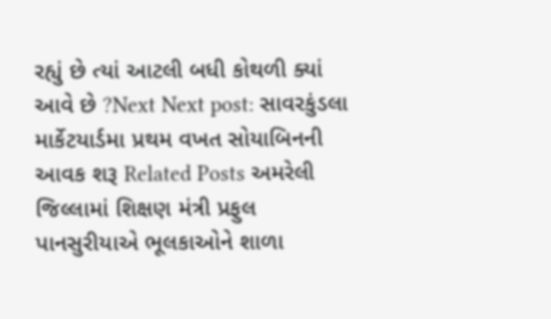રહ્યું છે ત્યાં આટલી બધી કોથળી ક્યાં આવે છે ?Next Next post: સાવરકુંડલા માર્કેટયાર્ડમા પ્રથમ વખત સોયાબિનની આવક શરૂ Related Posts અમરેલી જિલ્લામાં શિક્ષણ મંત્રી પ્રફુલ પાનસુરીયાએ ભૂલકાઓને શાળા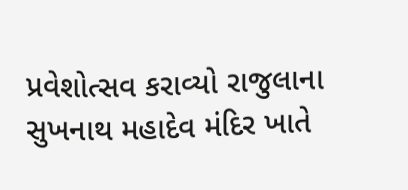પ્રવેશોત્સવ કરાવ્યો રાજુલાના સુખનાથ મહાદેવ મંદિર ખાતે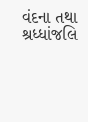વંદના તથા શ્રધ્ધાંજલિ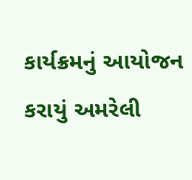કાર્યક્રમનું આયોજન કરાયું અમરેલી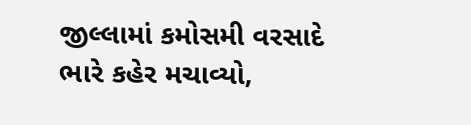જીલ્લામાં કમોસમી વરસાદે ભારે કહેર મચાવ્યો,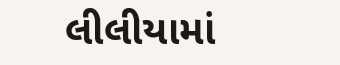લીલીયામાં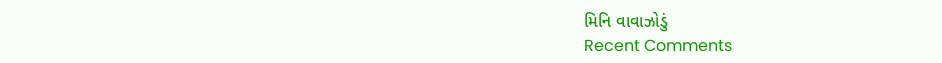મિનિ વાવાઝોડું
Recent Comments